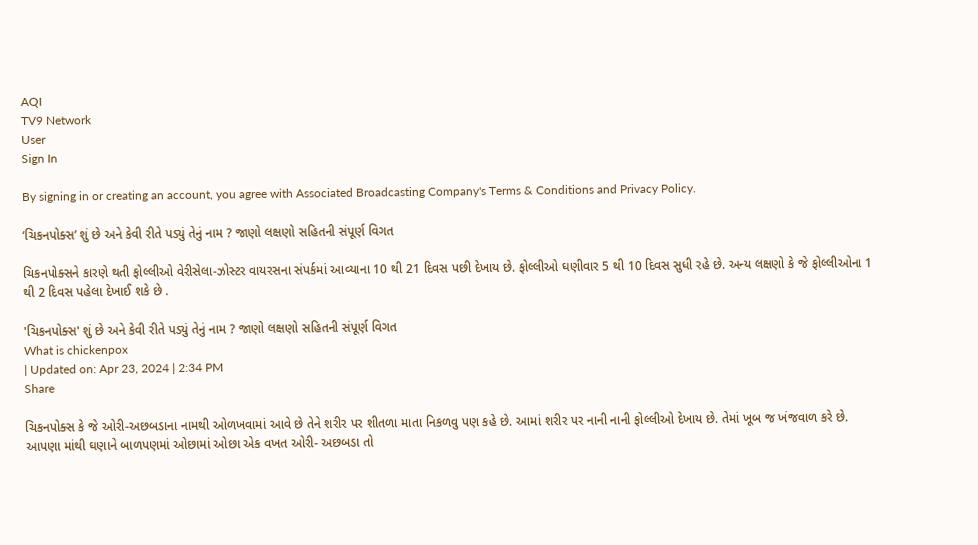AQI
TV9 Network
User
Sign In

By signing in or creating an account, you agree with Associated Broadcasting Company's Terms & Conditions and Privacy Policy.

‘ચિકનપોક્સ’ શું છે અને કેવી રીતે પડ્યું તેનું નામ ? જાણો લક્ષણો સહિતની સંપૂર્ણ વિગત

ચિકનપોક્સને કારણે થતી ફોલ્લીઓ વેરીસેલા-ઝોસ્ટર વાયરસના સંપર્કમાં આવ્યાના 10 થી 21 દિવસ પછી દેખાય છે. ફોલ્લીઓ ઘણીવાર 5 થી 10 દિવસ સુધી રહે છે. અન્ય લક્ષણો કે જે ફોલ્લીઓના 1 થી 2 દિવસ પહેલા દેખાઈ શકે છે .

'ચિકનપોક્સ' શું છે અને કેવી રીતે પડ્યું તેનું નામ ? જાણો લક્ષણો સહિતની સંપૂર્ણ વિગત
What is chickenpox
| Updated on: Apr 23, 2024 | 2:34 PM
Share

ચિકનપોક્સ કે જે ઓરી-અછબડાના નામથી ઓળખવામાં આવે છે તેને શરીર પર શીતળા માતા નિકળવુ પણ કહે છે. આમાં શરીર પર નાની નાની ફોલ્લીઓ દેખાય છે. તેમાં ખૂબ જ ખંજવાળ કરે છે. આપણા માંથી ઘણાને બાળપણમાં ઓછામાં ઓછા એક વખત ઓરી- અછબડા તો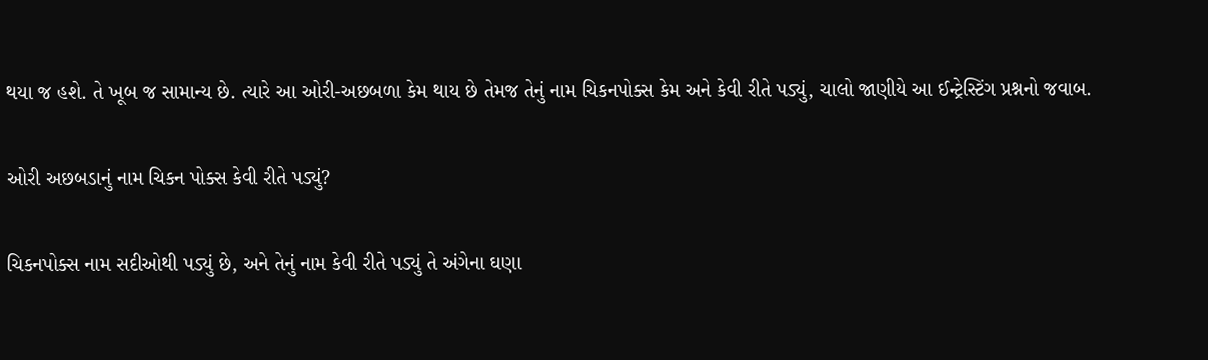થયા જ હશે. તે ખૂબ જ સામાન્ય છે. ત્યારે આ ઓરી-અછબળા કેમ થાય છે તેમજ તેનું નામ ચિકનપોક્સ કેમ અને કેવી રીતે પડ્યું, ચાલો જાણીયે આ ઈન્ટ્રેસ્ટિંગ પ્રશ્નનો જવાબ.

ઓરી અછબડાનું નામ ચિકન પોક્સ કેવી રીતે પડ્યું?

ચિકનપોક્સ નામ સદીઓથી પડ્યું છે, અને તેનું નામ કેવી રીતે પડ્યું તે અંગેના ઘણા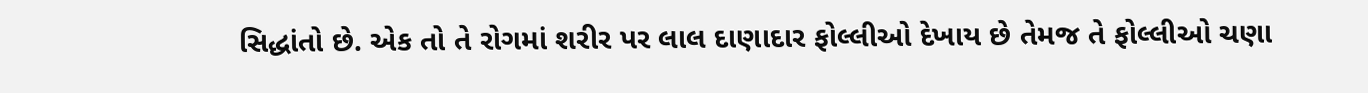સિદ્ધાંતો છે. એક તો તે રોગમાં શરીર પર લાલ દાણાદાર ફોલ્લીઓ દેખાય છે તેમજ તે ફોલ્લીઓ ચણા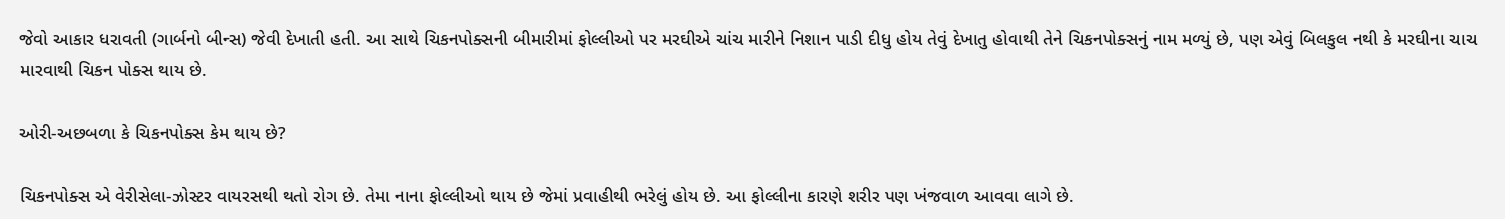જેવો આકાર ધરાવતી (ગાર્બનો બીન્સ) જેવી દેખાતી હતી. આ સાથે ચિકનપોક્સની બીમારીમાં ફોલ્લીઓ પર મરઘીએ ચાંચ મારીને નિશાન પાડી દીધુ હોય તેવું દેખાતુ હોવાથી તેને ચિકનપોક્સનું નામ મળ્યું છે, પણ એવું બિલકુલ નથી કે મરઘીના ચાચ મારવાથી ચિકન પોક્સ થાય છે.

ઓરી-અછબળા કે ચિકનપોક્સ કેમ થાય છે?

ચિકનપોક્સ એ વેરીસેલા-ઝોસ્ટર વાયરસથી થતો રોગ છે. તેમા નાના ફોલ્લીઓ થાય છે જેમાં પ્રવાહીથી ભરેલું હોય છે. આ ફોલ્લીના કારણે શરીર પણ ખંજવાળ આવવા લાગે છે.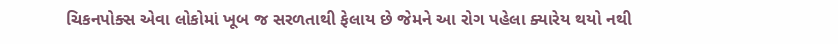ચિકનપોક્સ એવા લોકોમાં ખૂબ જ સરળતાથી ફેલાય છે જેમને આ રોગ પહેલા ક્યારેય થયો નથી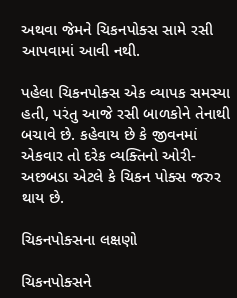અથવા જેમને ચિકનપોક્સ સામે રસી આપવામાં આવી નથી.

પહેલા ચિકનપોક્સ એક વ્યાપક સમસ્યા હતી, પરંતુ આજે રસી બાળકોને તેનાથી બચાવે છે. કહેવાય છે કે જીવનમાં એકવાર તો દરેક વ્યક્તિનો ઓરી-અછબડા એટલે કે ચિકન પોક્સ જરુર થાય છે.

ચિકનપોક્સના લક્ષણો

ચિકનપોક્સને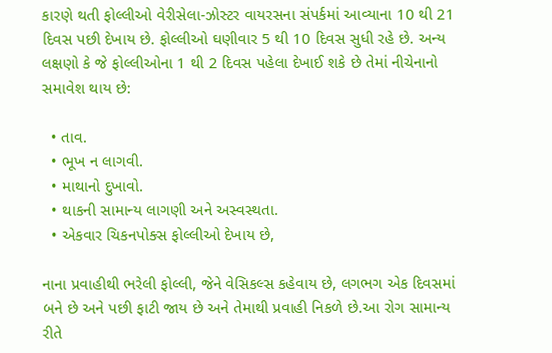કારણે થતી ફોલ્લીઓ વેરીસેલા-ઝોસ્ટર વાયરસના સંપર્કમાં આવ્યાના 10 થી 21 દિવસ પછી દેખાય છે. ફોલ્લીઓ ઘણીવાર 5 થી 10 દિવસ સુધી રહે છે. અન્ય લક્ષણો કે જે ફોલ્લીઓના 1 થી 2 દિવસ પહેલા દેખાઈ શકે છે તેમાં નીચેનાનો સમાવેશ થાય છે:

  • તાવ.
  • ભૂખ ન લાગવી.
  • માથાનો દુખાવો.
  • થાકની સામાન્ય લાગણી અને અસ્વસ્થતા.
  • એકવાર ચિકનપોક્સ ફોલ્લીઓ દેખાય છે,

નાના પ્રવાહીથી ભરેલી ફોલ્લી, જેને વેસિકલ્સ કહેવાય છે, લગભગ એક દિવસમાં બને છે અને પછી ફાટી જાય છે અને તેમાથી પ્રવાહી નિકળે છે.આ રોગ સામાન્ય રીતે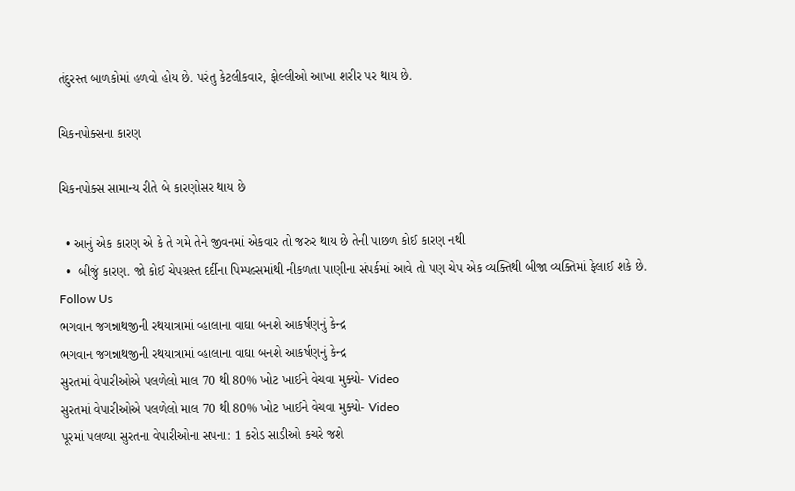તંદુરસ્ત બાળકોમાં હળવો હોય છે. પરંતુ કેટલીકવાર, ફોલ્લીઓ આખા શરીર પર થાય છે.

ચિકનપોક્સના કારણ

ચિકનપોક્સ સામાન્ય રીતે બે કારણોસર થાય છે

  • આનું એક કારણ એ કે તે ગમે તેને જીવનમાં એકવાર તો જરુર થાય છે તેની પાછળ કોઈ કારણ નથી
  •  બીજું કારણ. જો કોઈ ચેપગ્રસ્ત દર્દીના પિમ્પલ્સમાંથી નીકળતા પાણીના સંપર્કમાં આવે તો પણ ચેપ એક વ્યક્તિથી બીજા વ્યક્તિમાં ફેલાઈ શકે છે.
Follow Us
ભગવાન જગન્નાથજીની રથયાત્રામાં વ્હાલાના વાઘા બનશે આકર્ષણનું કેન્દ્ર
ભગવાન જગન્નાથજીની રથયાત્રામાં વ્હાલાના વાઘા બનશે આકર્ષણનું કેન્દ્ર
સુરતમાં વેપારીઓએ પલળેલો માલ 70 થી 80% ખોટ ખાઈને વેચવા મુક્યો- Video
સુરતમાં વેપારીઓએ પલળેલો માલ 70 થી 80% ખોટ ખાઈને વેચવા મુક્યો- Video
પૂરમાં પલળ્યા સુરતના વેપારીઓના સપના: 1 કરોડ સાડીઓ કચરે જશે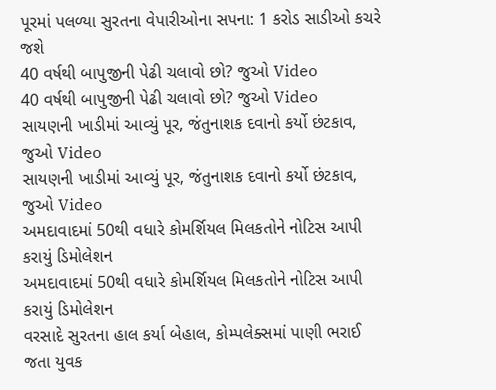પૂરમાં પલળ્યા સુરતના વેપારીઓના સપના: 1 કરોડ સાડીઓ કચરે જશે
40 વર્ષથી બાપુજીની પેઢી ચલાવો છો? જુઓ Video
40 વર્ષથી બાપુજીની પેઢી ચલાવો છો? જુઓ Video
સાયણની ખાડીમાં આવ્યું પૂર, જંતુનાશક દવાનો કર્યો છંટકાવ, જુઓ Video
સાયણની ખાડીમાં આવ્યું પૂર, જંતુનાશક દવાનો કર્યો છંટકાવ, જુઓ Video
અમદાવાદમાં 50થી વધારે કોમર્શિયલ મિલકતોને નોટિસ આપી કરાયું ડિમોલેશન
અમદાવાદમાં 50થી વધારે કોમર્શિયલ મિલકતોને નોટિસ આપી કરાયું ડિમોલેશન
વરસાદે સુરતના હાલ કર્યા બેહાલ, કોમ્પલેક્સમાં પાણી ભરાઈ જતા યુવક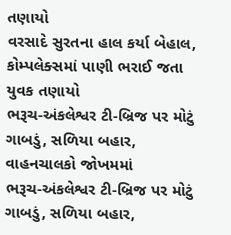તણાયો
વરસાદે સુરતના હાલ કર્યા બેહાલ, કોમ્પલેક્સમાં પાણી ભરાઈ જતા યુવક તણાયો
ભરૂચ-અંકલેશ્વર ટી-બ્રિજ પર મોટું ગાબડું, સળિયા બહાર, વાહનચાલકો જોખમમાં
ભરૂચ-અંકલેશ્વર ટી-બ્રિજ પર મોટું ગાબડું, સળિયા બહાર,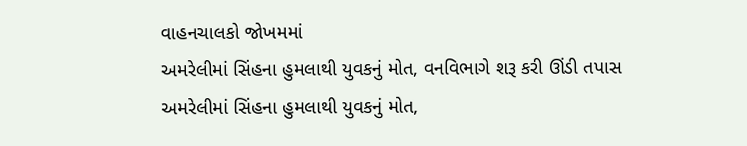વાહનચાલકો જોખમમાં
અમરેલીમાં સિંહના હુમલાથી યુવકનું મોત, વનવિભાગે શરૂ કરી ઊંડી તપાસ
અમરેલીમાં સિંહના હુમલાથી યુવકનું મોત,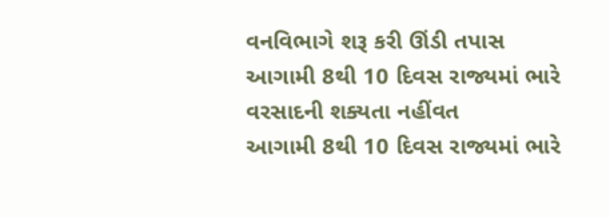વનવિભાગે શરૂ કરી ઊંડી તપાસ
આગામી 8થી 10 દિવસ રાજ્યમાં ભારે વરસાદની શક્યતા નહીંવત
આગામી 8થી 10 દિવસ રાજ્યમાં ભારે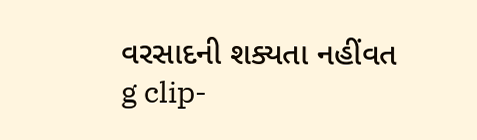વરસાદની શક્યતા નહીંવત
g clip-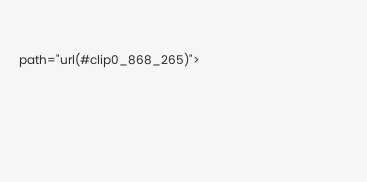path="url(#clip0_868_265)">